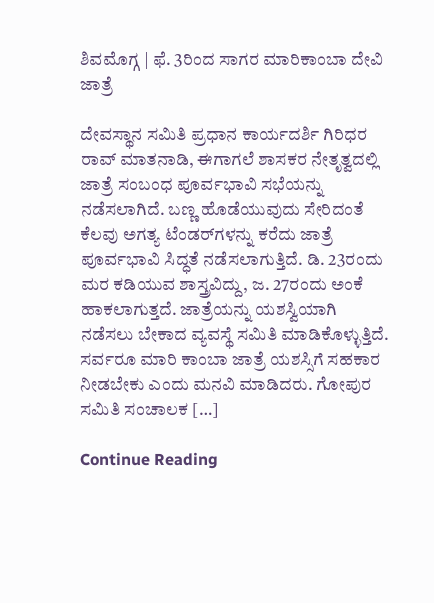ಶಿವಮೊಗ್ಗ | ಫೆ. 3ರಿಂದ ಸಾಗರ ಮಾರಿಕಾಂಬಾ ದೇವಿ ಜಾತ್ರೆ

ದೇವಸ್ಥಾನ ಸಮಿತಿ ಪ್ರಧಾನ ಕಾರ್ಯದರ್ಶಿ ಗಿರಿಧರ ರಾವ್ ಮಾತನಾಡಿ, ಈಗಾಗಲೆ ಶಾಸಕರ ನೇತೃತ್ವದಲ್ಲಿ ಜಾತ್ರೆ ಸಂಬಂಧ ಪೂರ್ವಭಾವಿ ಸಭೆಯನ್ನು ನಡೆಸಲಾಗಿದೆ. ಬಣ್ಣ ಹೊಡೆಯುವುದು ಸೇರಿದಂತೆ ಕೆಲವು ಅಗತ್ಯ ಟೆಂಡರ್‌ಗಳನ್ನು ಕರೆದು ಜಾತ್ರೆ ಪೂರ್ವಭಾವಿ ಸಿದ್ಧತೆ ನಡೆಸಲಾಗುತ್ತಿದೆ. ಡಿ. 23ರಂದು ಮರ ಕಡಿಯುವ ಶಾಸ್ತ್ರವಿದ್ದು, ಜ. 27ರಂದು ಅಂಕೆ ಹಾಕಲಾಗುತ್ತದೆ. ಜಾತ್ರೆಯನ್ನು ಯಶಸ್ವಿಯಾಗಿ ನಡೆಸಲು ಬೇಕಾದ ವ್ಯವಸ್ಥೆ ಸಮಿತಿ ಮಾಡಿಕೊಳ್ಳುತ್ತಿದೆ. ಸರ್ವರೂ ಮಾರಿ ಕಾಂಬಾ ಜಾತ್ರೆ ಯಶಸ್ಸಿಗೆ ಸಹಕಾರ ನೀಡಬೇಕು ಎಂದು ಮನವಿ ಮಾಡಿದರು. ಗೋಪುರ ಸಮಿತಿ ಸಂಚಾಲಕ […]

Continue Reading